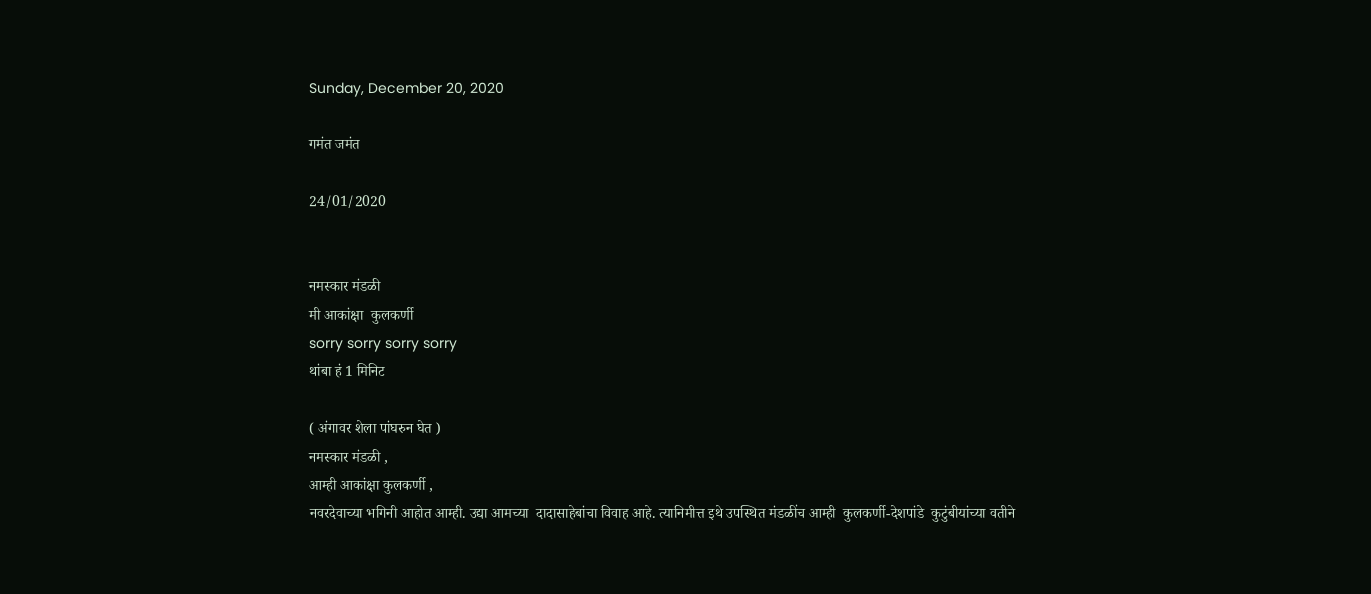Sunday, December 20, 2020

गमंत जमंत

24/01/2020


नमस्कार मंडळी
मी आकांक्षा  कुलकर्णी
sorry sorry sorry sorry
थांबा हं 1 मिनिट

( अंगावर शेला पांघरुन घेत )
नमस्कार मंडळी ,
आम्ही आकांक्षा कुलकर्णी ,
नवरदेवाच्या भगिनी आहोत आम्ही. उद्या आमच्या  दादासाहेबांचा विवाह आहे. त्यानिमीत्त इथे उपस्थित मंडळींच आम्ही  कुलकर्णी-देशपांडे  कुटुंबीयांच्या वतीने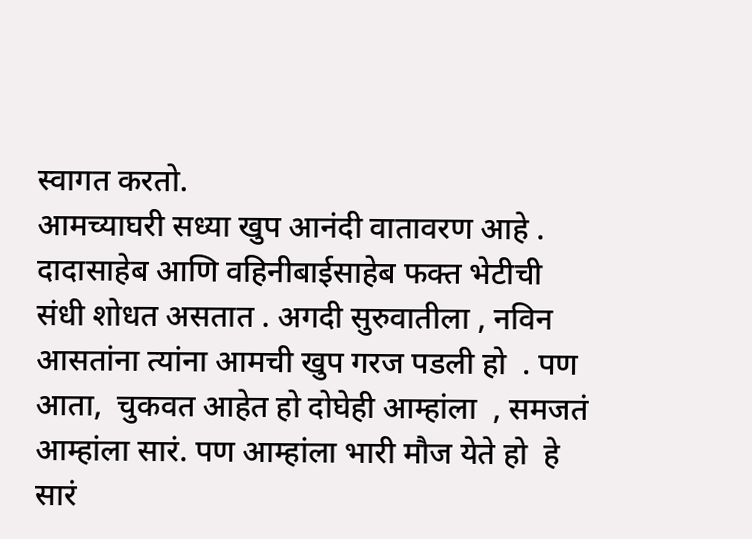स्वागत करतो.
आमच्याघरी सध्या खुप आनंदी वातावरण आहे . दादासाहेब आणि वहिनीबाईसाहेब फक्त भेटीची संधी शोधत असतात . अगदी सुरुवातीला , नविन आसतांना त्यांना आमची खुप गरज पडली हो  . पण आता,  चुकवत आहेत हो दोघेही आम्हांला  , समजतं आम्हांला सारं. पण आम्हांला भारी मौज येते हो  हे सारं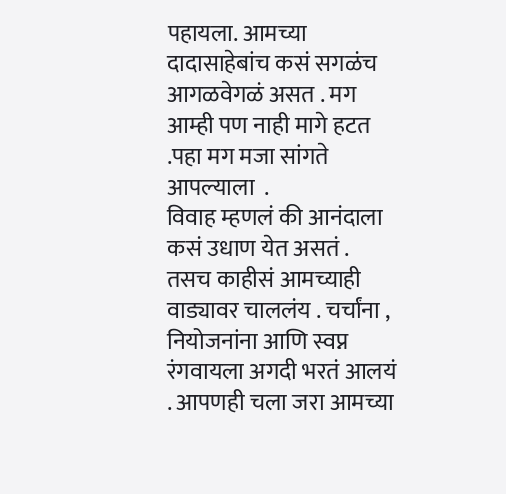पहायला. आमच्या दादासाहेबांच कसं सगळंच आगळवेगळं असत . मग आम्ही पण नाही मागे हटत .पहा मग मजा सांगते आपल्याला  .
विवाह म्हणलं की आनंदाला कसं उधाण येत असतं . तसच काहीसं आमच्याही वाड्यावर चाललंय . चर्चांना , नियोजनांना आणि स्वप्न रंगवायला अगदी भरतं आलयं . आपणही चला जरा आमच्या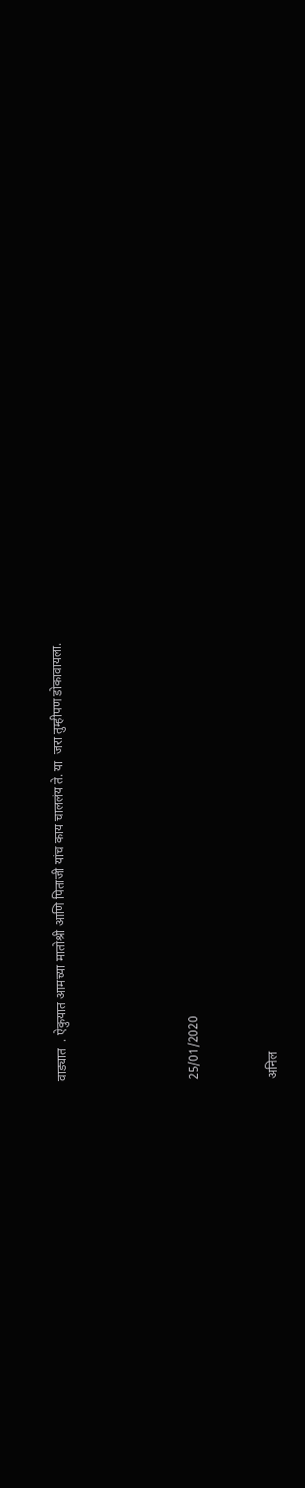वाड्यात  . ऐकुयात आमच्या मातोश्री आणि पिताजी यांच काय चाललंय ते. या  जरा तुम्हीपण डोकावायला.




25/01/2020


अनिल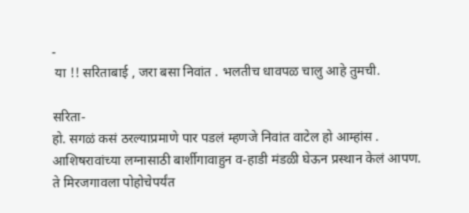-
 या !! सरिताबाई , जरा बसा निवांत . भलतीच धावपळ चालु आहे तुमची.

सरिता-
हो. सगळं कसं ठरल्याप्रमाणे पार पडलं म्हणजे निवांत वाटेल हो आम्हांस . आशिषरावांच्या लग्नासाठी बार्शीगावाहुन व-हाडी मंडळी घेऊन प्रस्थान केलं आपण. ते मिरजगावला पोहोचेपर्यंत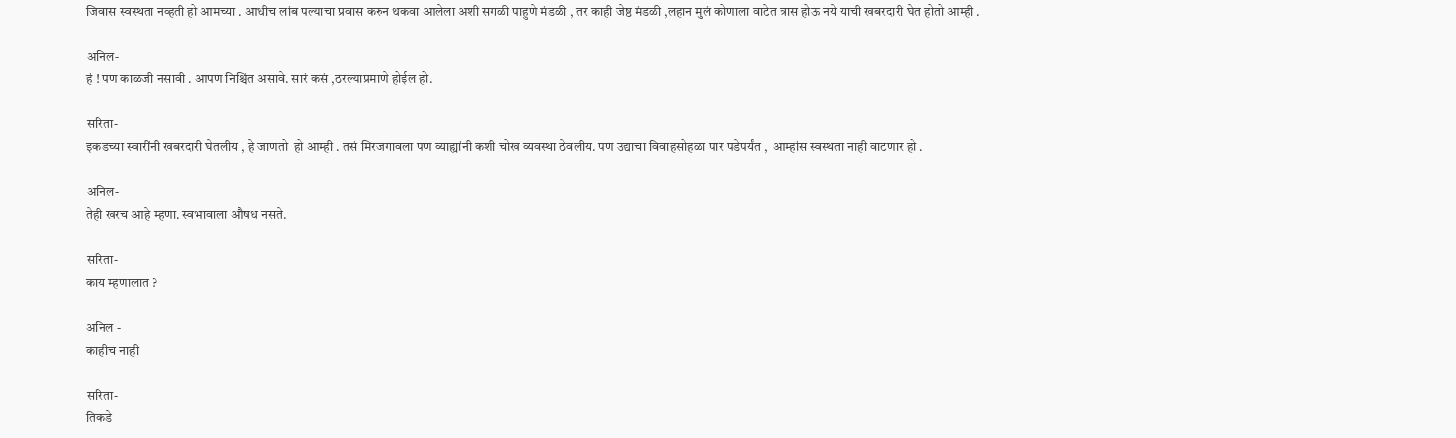जिवास स्वस्थता नव्हती हो आमच्या . आधीच लांब पल्याचा प्रवास करुन थकवा आलेला अशी सगळी पाहुणे मंडळी , तर काही जेष्ठ मंडळी ,लहान मुलं कोणाला वाटेत त्रास होऊ नये याची खबरदारी घेत होतो आम्ही .

अनिल-
हं ! पण काळजी नसावी . आपण निश्चिंत असावे. सारं कसं ,ठरल्याप्रमाणे होईल हो.

सरिता-
इकडच्या स्वारींनी खबरदारी घेतलीय , हे जाणतो  हो आम्ही . तसं मिरजगावला पण व्याह्यांनी कशी चोख व्यवस्था ठेवलीय. पण उद्याचा विवाहसोहळा पार पडेपर्यंत ,  आम्हांस स्वस्थता नाही वाटणार हो .

अनिल-
तेही खरच आहे म्हणा. स्वभावाला औषध नसते.

सरिता-
काय म्हणालात ?

अनिल -
काहीच नाही

सरिता-
तिकडे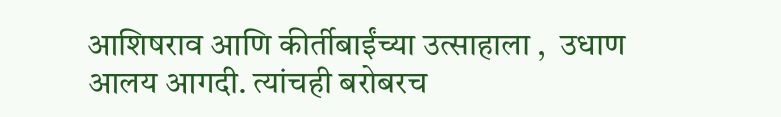आशिषराव आणि कीर्तीबाईंच्या उत्साहाला ,  उधाण आलय आगदी. त्यांचही बरोबरच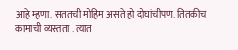आहे म्हणा. सततची मोहिम असते हो दोघांचीपण. तितकीच कामाची व्यस्तता . त्यात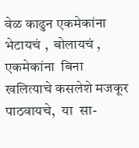वेळ काढुन एकमेकांना भेटायचं ,  बोलायचं , एकमेकांना  बिना खलित्याचे कसलेशे मजकूर पाठवायचे,  या  सा-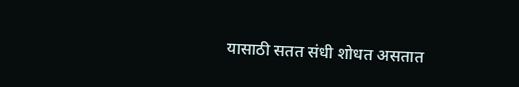यासाठी सतत संधी शोधत असतात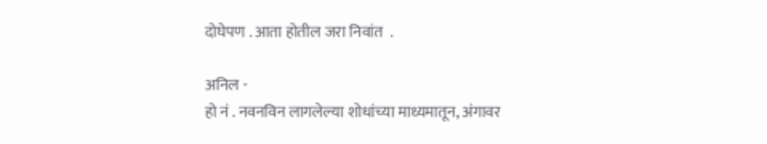दोघेपण . आता होतील जरा निवांत  .

अनिल -
हो नं . नवनविन लागलेल्या शोधांच्या माध्यमातून, अंगावर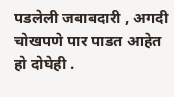पडलेली जबाबदारी , अगदी चोखपणे पार पाडत आहेत हो दोघेही .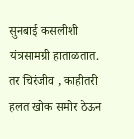सुनबाई कसलीशी यंत्रसामग्री हाताळतात.  तर चिरंजीव , काहीतरी हलत खोक समोर ठेऊन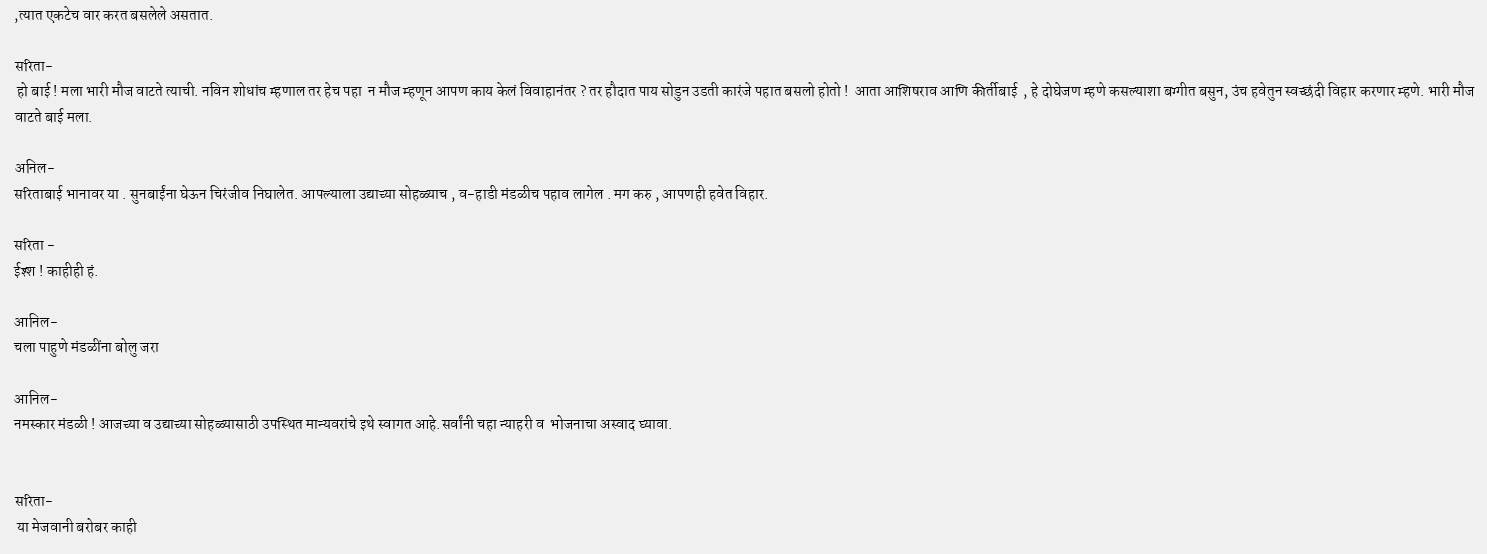,त्यात एकटेच वार करत बसलेले असतात.

सरिता-
 हो बाई ! मला भारी मौज वाटते त्याची. नविन शोधांच म्हणाल तर हेच पहा  न मौज म्हणून आपण काय केलं विवाहानंतर ? तर हौदात पाय सोडुन उडती कारंजे पहात बसलो होतो !  आता आशिषराव आणि कीर्तीबाई  , हे दोघेजण म्हणे कसल्याशा बग्गीत बसुन, उंच हवेतुन स्वच्छंदी विहार करणार म्हणे. भारी मौज वाटते बाई मला.

अनिल-
सरिताबाई भानावर या . सुनबाईंना घेऊन चिरंजीव निघालेत. आपल्याला उद्याच्या सोहळ्याच , व-हाडी मंडळीच पहाव लागेल . मग करु , आपणही हवेत विहार.

सरिता -
ईश्श ! काहीही हं.

आनिल-
चला पाहुणे मंडळींना बोलु जरा

आनिल-
नमस्कार मंडळी ! आजच्या व उद्याच्या सोहळ्यासाठी उपस्थित मान्यवरांचे इथे स्वागत आहे.सर्वांनी चहा न्याहरी व  भोजनाचा अस्वाद घ्यावा.


सरिता-
 या मेजवानी बरोबर काही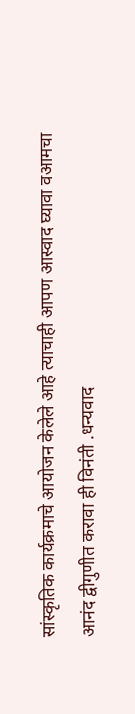सांस्कृतिक कार्यक्रमाचे आयोजन केलेले आहे त्याचाही आपण आस्वाद घ्यावा वआमचा आनंद द्वीगुणीत करावा ही विनंती .धन्यवाद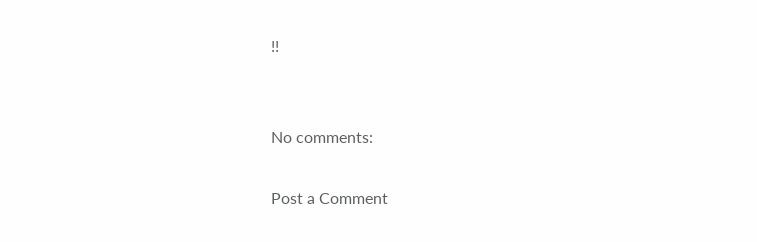!!


No comments:

Post a Comment